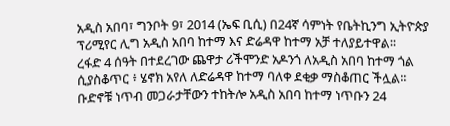አዲስ አበባ፣ ግንቦት 9፣ 2014 (ኤፍ ቢሲ) በ24ኛ ሳምነት የቤትኪንግ ኢትዮጵያ ፕሪሚየር ሊግ አዲስ አበባ ከተማ እና ድሬዳዋ ከተማ አቻ ተለያይተዋል፡፡
ረፋድ 4 ሰዓት በተደረገው ጨዋታ ሪችሞንድ አዶንጎ ለአዲስ አበባ ከተማ ጎል ሲያስቆጥር ፥ ሄኖክ አየለ ለድሬዳዋ ከተማ ባለቀ ደቂቃ ማስቆጠር ችሏል፡፡
ቡድኖቹ ነጥብ መጋራታቸውን ተከትሎ አዲስ አበባ ከተማ ነጥቡን 24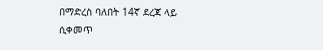በማድረስ ባለበት 14ኛ ደረጃ ላይ ሲቀመጥ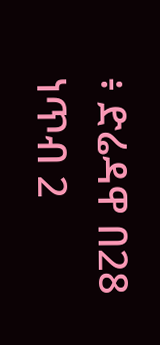፥ ድሬዳዋ በ28 ነጥብ 2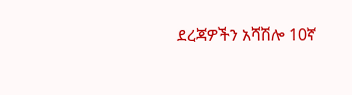ደረጃዎችን አሻሽሎ 10ኛ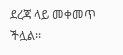ደረጃ ላይ መቀመጥ ችሏል፡፡